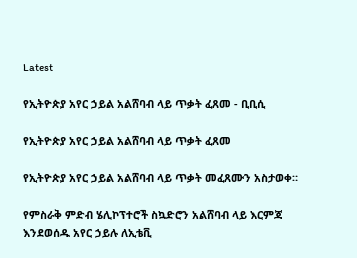Latest

የኢትዮጵያ አየር ኃይል አልሸባብ ላይ ጥቃት ፈጸመ - ቢቢሲ

የኢትዮጵያ አየር ኃይል አልሸባብ ላይ ጥቃት ፈጸመ

የኢትዮጵያ አየር ኃይል አልሸባብ ላይ ጥቃት መፈጸሙን አስታወቀ።

የምስራቅ ምድብ ሄሊኮፕተሮች ስኳድሮን አልሸባብ ላይ እርምጃ እንደወሰዱ አየር ኃይሉ ለኢቴቪ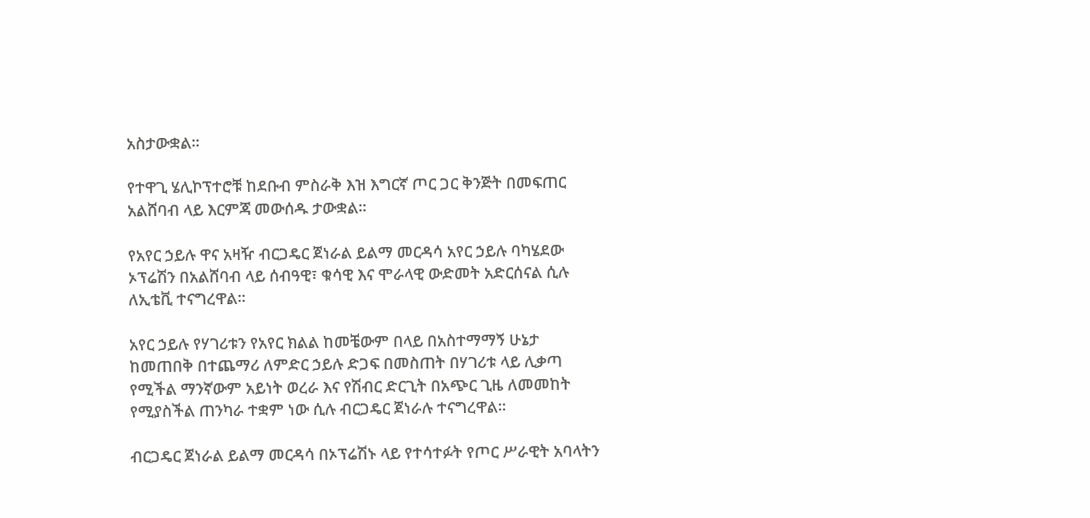አስታውቋል።

የተዋጊ ሄሊኮፕተሮቹ ከደቡብ ምስራቅ እዝ እግርኛ ጦር ጋር ቅንጅት በመፍጠር አልሸባብ ላይ እርምጃ መውሰዱ ታውቋል።

የአየር ኃይሉ ዋና አዛዥ ብርጋዴር ጀነራል ይልማ መርዳሳ አየር ኃይሉ ባካሄደው ኦፕሬሽን በአልሸባብ ላይ ሰብዓዊ፣ ቁሳዊ እና ሞራላዊ ውድመት አድርሰናል ሲሉ ለኢቴቪ ተናግረዋል።

አየር ኃይሉ የሃገሪቱን የአየር ክልል ከመቼውም በላይ በአስተማማኝ ሁኔታ ከመጠበቅ በተጨማሪ ለምድር ኃይሉ ድጋፍ በመስጠት በሃገሪቱ ላይ ሊቃጣ የሚችል ማንኛውም አይነት ወረራ እና የሽብር ድርጊት በአጭር ጊዜ ለመመከት የሚያስችል ጠንካራ ተቋም ነው ሲሉ ብርጋዴር ጀነራሉ ተናግረዋል።

ብርጋዴር ጀነራል ይልማ መርዳሳ በኦፕሬሽኑ ላይ የተሳተፉት የጦር ሥራዊት አባላትን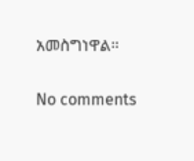አመስግነዋል።

No comments